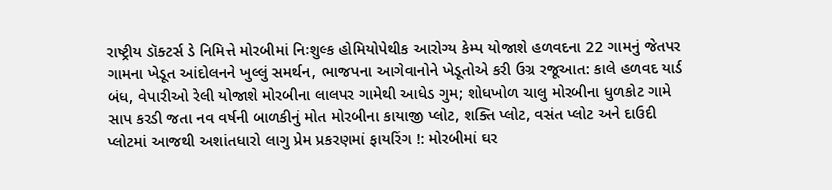રાષ્ટ્રીય ડૉક્ટર્સ ડે નિમિત્તે મોરબીમાં નિઃશુલ્ક હોમિયોપેથીક આરોગ્ય કેમ્પ યોજાશે હળવદના 22 ગામનું જેતપર ગામના ખેડૂત આંદોલનને ખુલ્લું સમર્થન, ભાજપના આગેવાનોને ખેડૂતોએ કરી ઉગ્ર રજૂઆત: કાલે હળવદ યાર્ડ બંધ, વેપારીઓ રેલી યોજાશે મોરબીના લાલપર ગામેથી આધેડ ગુમ; શોધખોળ ચાલુ મોરબીના ધુળકોટ ગામે સાપ કરડી જતા નવ વર્ષની બાળકીનું મોત મોરબીના કાયાજી પ્લોટ, શક્તિ પ્લોટ, વસંત પ્લોટ અને દાઉદી પ્લોટમાં આજથી અશાંતધારો લાગુ પ્રેમ પ્રકરણમાં ફાયરિંગ !: મોરબીમાં ઘર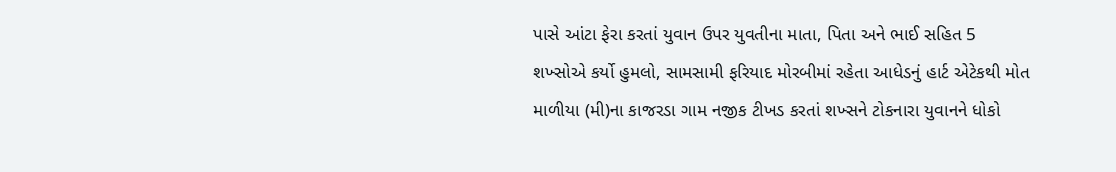પાસે આંટા ફેરા કરતાં યુવાન ઉપર યુવતીના માતા, પિતા અને ભાઈ સહિત 5 શખ્સોએ કર્યો હુમલો, સામસામી ફરિયાદ મોરબીમાં રહેતા આધેડનું હાર્ટ એટેકથી મોત માળીયા (મી)ના કાજરડા ગામ નજીક ટીખડ કરતાં શખ્સને ટોકનારા યુવાનને ધોકો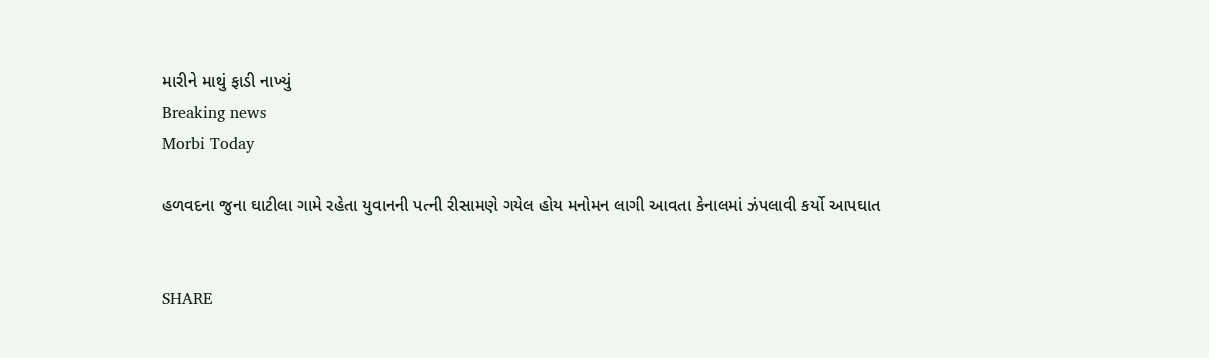મારીને માથું ફાડી નાખ્યું
Breaking news
Morbi Today

હળવદના જુના ઘાટીલા ગામે રહેતા યુવાનની પત્ની રીસામણે ગયેલ હોય મનોમન લાગી આવતા કેનાલમાં ઝંપલાવી કર્યો આપઘાત


SHARE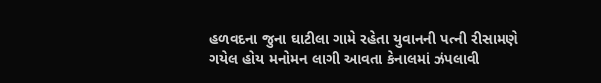હળવદના જુના ઘાટીલા ગામે રહેતા યુવાનની પત્ની રીસામણે ગયેલ હોય મનોમન લાગી આવતા કેનાલમાં ઝંપલાવી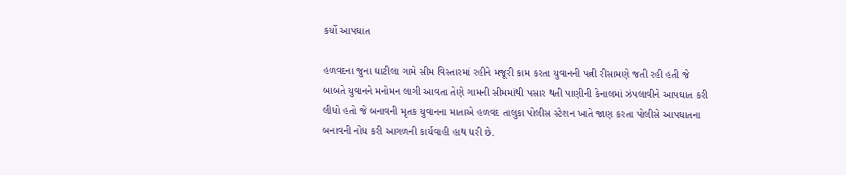કર્યો આપઘાત

હળવદના જુના ઘાટીલા ગામે સીમ વિસ્તારમાં રહીને મજૂરી કામ કરતા યુવાનની પત્ની રીસામણે જતી રહી હતી જે બાબતે યુવાનને મનોમન લાગી આવતા તેણે ગામની સીમમાંથી પસાર થતી પાણીની કેનાલમાં ઝંપલાવીને આપઘાત કરી લીધો હતો જે બનાવની મૃતક યુવાનના માતાએ હળવદ તાલુકા પોલીસ સ્ટેશન ખાતે જાણ કરતા પોલીસે આપઘાતના બનાવની નોંધ કરી આગળની કાર્યવાહી હાથ ધરી છે.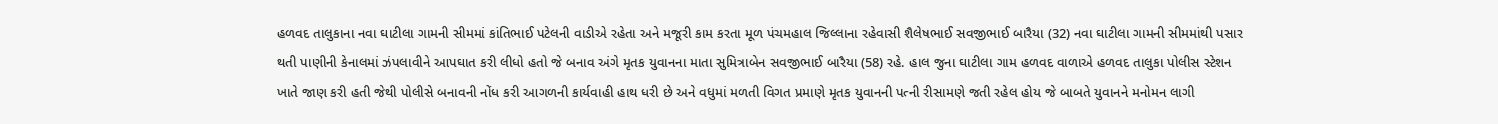હળવદ તાલુકાના નવા ઘાટીલા ગામની સીમમાં કાંતિભાઈ પટેલની વાડીએ રહેતા અને મજૂરી કામ કરતા મૂળ પંચમહાલ જિલ્લાના રહેવાસી શૈલેષભાઈ સવજીભાઈ બારૈયા (32) નવા ઘાટીલા ગામની સીમમાંથી પસાર થતી પાણીની કેનાલમાં ઝંપલાવીને આપઘાત કરી લીધો હતો જે બનાવ અંગે મૃતક યુવાનના માતા સુમિત્રાબેન સવજીભાઈ બારૈયા (58) રહે. હાલ જુના ઘાટીલા ગામ હળવદ વાળાએ હળવદ તાલુકા પોલીસ સ્ટેશન ખાતે જાણ કરી હતી જેથી પોલીસે બનાવની નોંધ કરી આગળની કાર્યવાહી હાથ ધરી છે અને વધુમાં મળતી વિગત પ્રમાણે મૃતક યુવાનની પત્ની રીસામણે જતી રહેલ હોય જે બાબતે યુવાનને મનોમન લાગી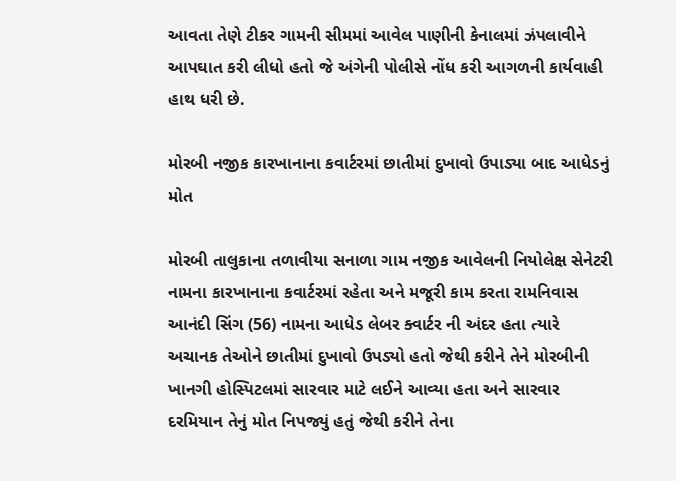આવતા તેણે ટીકર ગામની સીમમાં આવેલ પાણીની કેનાલમાં ઝંપલાવીને આપઘાત કરી લીધો હતો જે અંગેની પોલીસે નોંધ કરી આગળની કાર્યવાહી હાથ ધરી છે.

મોરબી નજીક કારખાનાના કવાર્ટરમાં છાતીમાં દુખાવો ઉપાડ્યા બાદ આધેડનું મોત

મોરબી તાલુકાના તળાવીયા સનાળા ગામ નજીક આવેલની નિયોલેક્ષ સેનેટરી નામના કારખાનાના કવાર્ટરમાં રહેતા અને મજૂરી કામ કરતા રામનિવાસ આનંદી સિંગ (56) નામના આધેડ લેબર ક્વાર્ટર ની અંદર હતા ત્યારે અચાનક તેઓને છાતીમાં દુખાવો ઉપડ્યો હતો જેથી કરીને તેને મોરબીની ખાનગી હોસ્પિટલમાં સારવાર માટે લઈને આવ્યા હતા અને સારવાર દરમિયાન તેનું મોત નિપજ્યું હતું જેથી કરીને તેના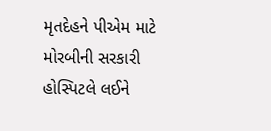મૃતદેહને પીએમ માટે મોરબીની સરકારી હોસ્પિટલે લઈને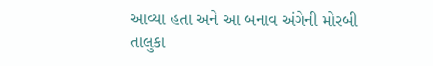આવ્યા હતા અને આ બનાવ અંગેની મોરબી તાલુકા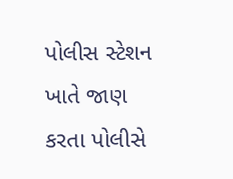પોલીસ સ્ટેશન ખાતે જાણ કરતા પોલીસે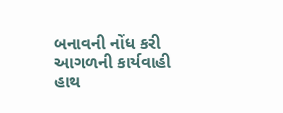બનાવની નોંધ કરી આગળની કાર્યવાહી હાથ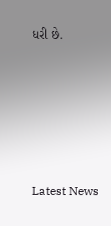ધરી છે.






Latest News